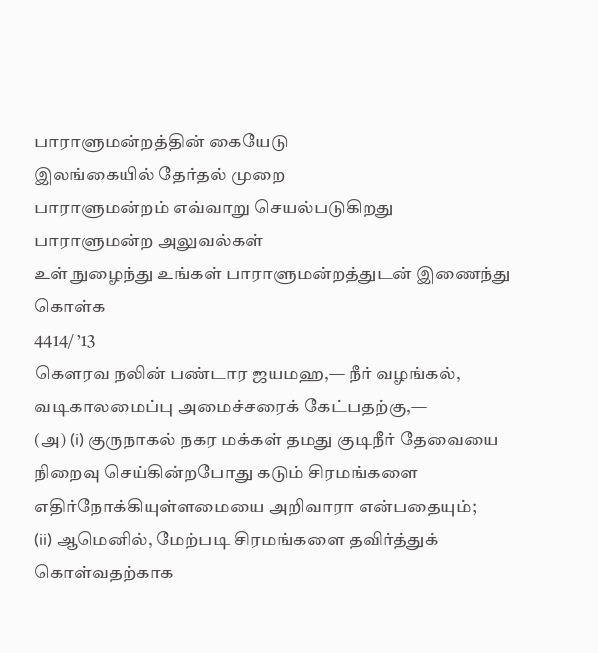பாராளுமன்றத்தின் கையேடு
இலங்கையில் தேர்தல் முறை
பாராளுமன்றம் எவ்வாறு செயல்படுகிறது
பாராளுமன்ற அலுவல்கள்
உள் நுழைந்து உங்கள் பாராளுமன்றத்துடன் இணைந்து கொள்க
4414/ ’13
கௌரவ நலின் பண்டார ஜயமஹ,— நீர் வழங்கல், வடிகாலமைப்பு அமைச்சரைக் கேட்பதற்கு,—
(அ) (i) குருநாகல் நகர மக்கள் தமது குடிநீர் தேவையை நிறைவு செய்கின்றபோது கடும் சிரமங்களை எதிர்நோக்கியுள்ளமையை அறிவாரா என்பதையும்;
(ii) ஆமெனில், மேற்படி சிரமங்களை தவிர்த்துக் கொள்வதற்காக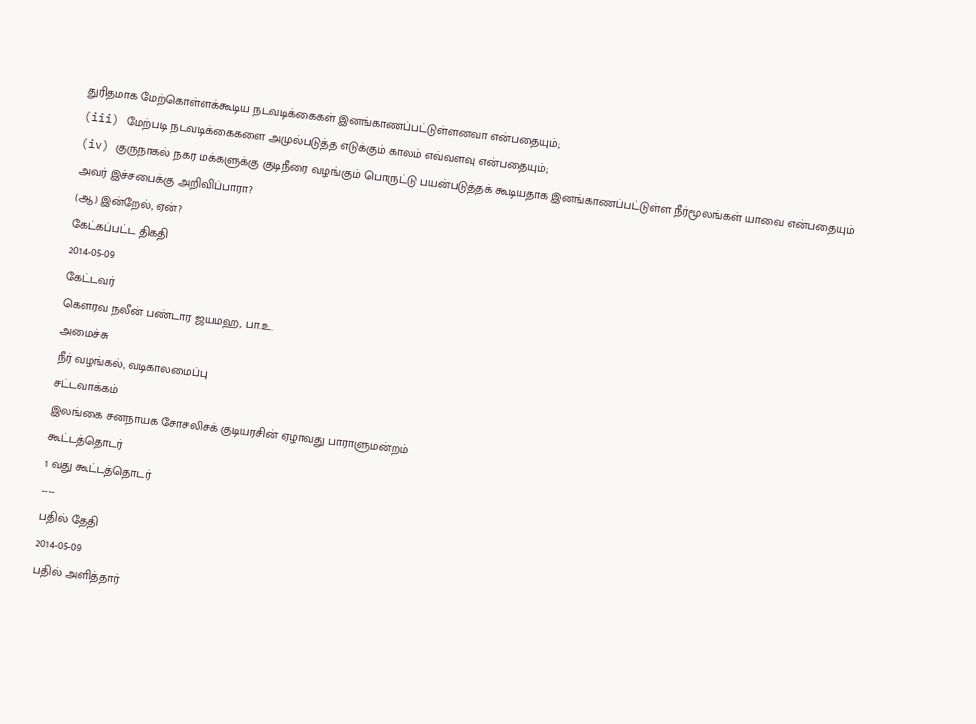துரிதமாக மேற்கொள்ளக்கூடிய நடவடிக்கைகள் இனங்காணப்பட்டுள்ளனவா என்பதையும்;
(iii) மேற்படி நடவடிக்கைகளை அமுல்படுத்த எடுக்கும் காலம் எவ்வளவு என்பதையும்;
(iv) குருநாகல் நகர மக்களுக்கு குடிநீரை வழங்கும் பொருட்டு பயன்படுத்தக் கூடியதாக இனங்காணப்பட்டுள்ள நீர்மூலங்கள் யாவை என்பதையும்
அவர் இச்சபைக்கு அறிவிப்பாரா?
(ஆ) இன்றேல், ஏன்?
கேட்கப்பட்ட திகதி
2014-05-09
கேட்டவர்
கௌரவ நலீன் பண்டார ஜயமஹ, பா.உ.
அமைச்சு
நீர் வழங்கல், வடிகாலமைப்பு
சட்டவாக்கம்
இலங்கை சனநாயக சோசலிசக் குடியரசின் ஏழாவது பாராளுமன்றம்
கூட்டத்தொடர்
1 வது கூட்டத்தொடர்
----
பதில் தேதி
2014-05-09
பதில் அளித்தார்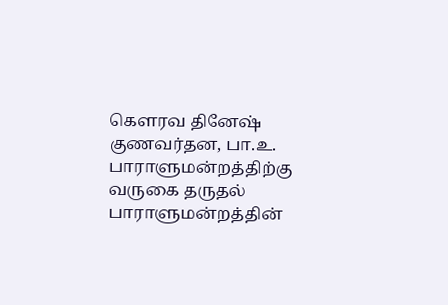கௌரவ தினேஷ் குணவர்தன, பா.உ.
பாராளுமன்றத்திற்கு வருகை தருதல்
பாராளுமன்றத்தின்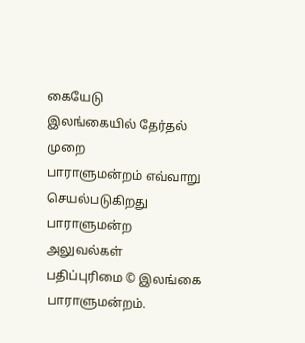கையேடு
இலங்கையில் தேர்தல் முறை
பாராளுமன்றம் எவ்வாறு செயல்படுகிறது
பாராளுமன்ற அலுவல்கள்
பதிப்புரிமை © இலங்கை பாராளுமன்றம்.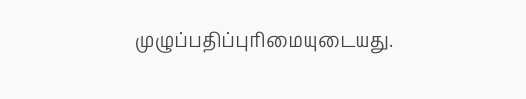முழுப்பதிப்புரிமையுடையது.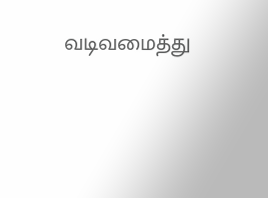வடிவமைத்து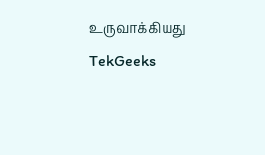உருவாக்கியது TekGeeks